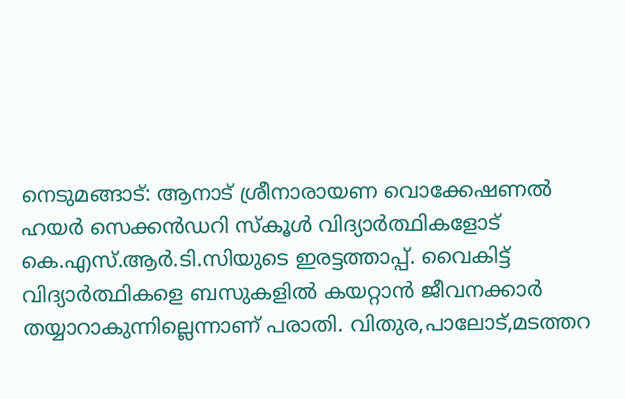നെടുമങ്ങാട്: ആനാട് ശ്രീനാരായണ വൊക്കേഷണൽ ഹയർ സെക്കൻഡറി സ്കൂൾ വിദ്യാർത്ഥികളോട് കെ.എസ്.ആർ.ടി.സിയുടെ ഇരട്ടത്താപ്പ്. വൈകിട്ട് വിദ്യാർത്ഥികളെ ബസുകളിൽ കയറ്റാൻ ജീവനക്കാർ തയ്യാറാകുന്നില്ലെന്നാണ് പരാതി. വിതുര,പാലോട്,മടത്തറ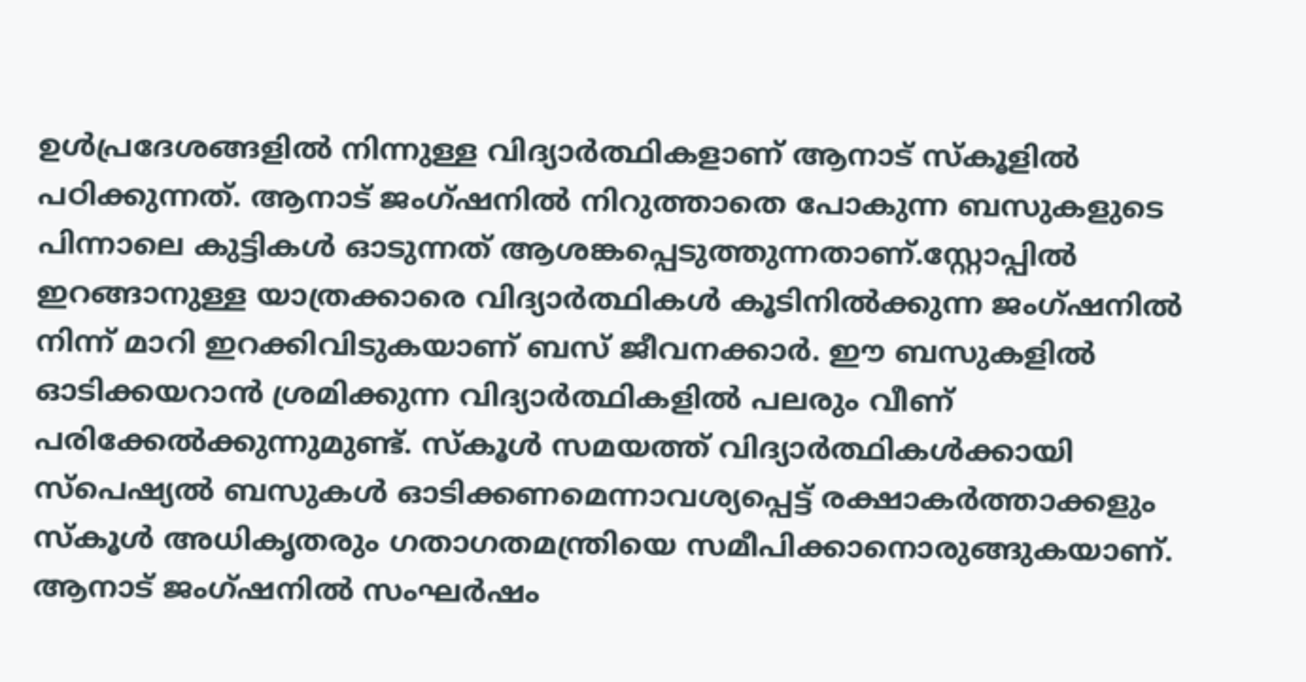ഉൾപ്രദേശങ്ങളിൽ നിന്നുള്ള വിദ്യാർത്ഥികളാണ് ആനാട് സ്കൂളിൽ പഠിക്കുന്നത്. ആനാട് ജംഗ്ഷനിൽ നിറുത്താതെ പോകുന്ന ബസുകളുടെ പിന്നാലെ കുട്ടികൾ ഓടുന്നത് ആശങ്കപ്പെടുത്തുന്നതാണ്.സ്റ്റോപ്പിൽ ഇറങ്ങാനുള്ള യാത്രക്കാരെ വിദ്യാർത്ഥികൾ കൂടിനിൽക്കുന്ന ജംഗ്ഷനിൽ നിന്ന് മാറി ഇറക്കിവിടുകയാണ് ബസ് ജീവനക്കാർ. ഈ ബസുകളിൽ ഓടിക്കയറാൻ ശ്രമിക്കുന്ന വിദ്യാർത്ഥികളിൽ പലരും വീണ് പരിക്കേൽക്കുന്നുമുണ്ട്. സ്കൂൾ സമയത്ത് വിദ്യാർത്ഥികൾക്കായി സ്പെഷ്യൽ ബസുകൾ ഓടിക്കണമെന്നാവശ്യപ്പെട്ട് രക്ഷാകർത്താക്കളും സ്കൂൾ അധികൃതരും ഗതാഗതമന്ത്രിയെ സമീപിക്കാനൊരുങ്ങുകയാണ്.
ആനാട് ജംഗ്ഷനിൽ സംഘർഷം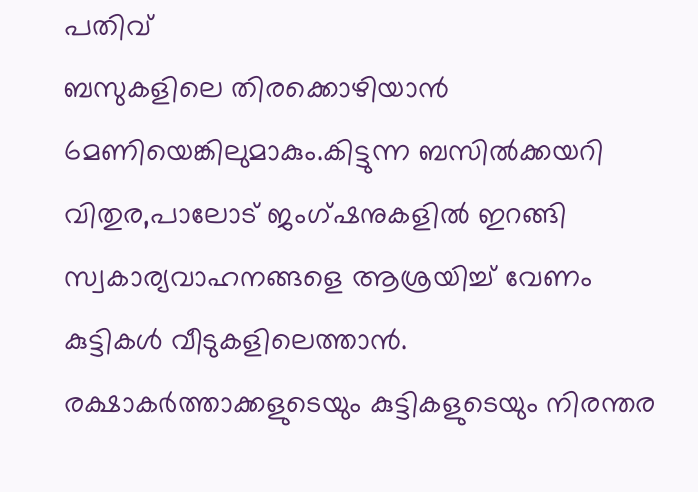പതിവ്
ബസുകളിലെ തിരക്കൊഴിയാൻ 6മണിയെങ്കിലുമാകും.കിട്ടുന്ന ബസിൽക്കയറി വിതുര,പാലോട് ജംഗ്ഷനുകളിൽ ഇറങ്ങി സ്വകാര്യവാഹനങ്ങളെ ആശ്രയിച്ച് വേണം കുട്ടികൾ വീടുകളിലെത്താൻ. രക്ഷാകർത്താക്കളുടെയും കുട്ടികളുടെയും നിരന്തര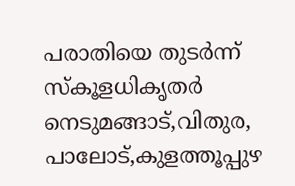പരാതിയെ തുടർന്ന് സ്കൂളധികൃതർ നെടുമങ്ങാട്,വിതുര, പാലോട്,കുളത്തൂപ്പുഴ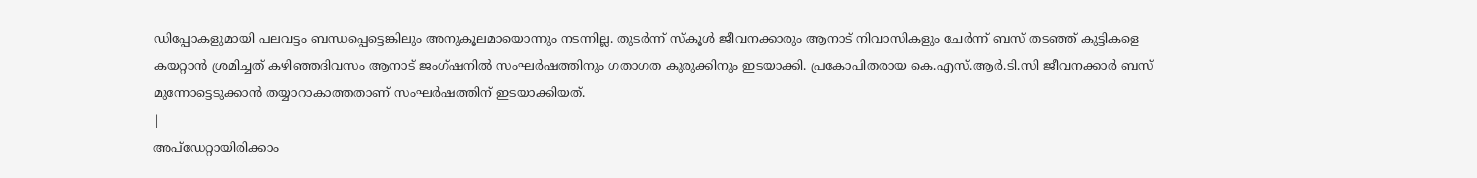ഡിപ്പോകളുമായി പലവട്ടം ബന്ധപ്പെട്ടെങ്കിലും അനുകൂലമായൊന്നും നടന്നില്ല. തുടർന്ന് സ്കൂൾ ജീവനക്കാരും ആനാട് നിവാസികളും ചേർന്ന് ബസ് തടഞ്ഞ് കുട്ടികളെ കയറ്റാൻ ശ്രമിച്ചത് കഴിഞ്ഞദിവസം ആനാട് ജംഗ്ഷനിൽ സംഘർഷത്തിനും ഗതാഗത കുരുക്കിനും ഇടയാക്കി. പ്രകോപിതരായ കെ.എസ്.ആർ.ടി.സി ജീവനക്കാർ ബസ് മുന്നോട്ടെടുക്കാൻ തയ്യാറാകാത്തതാണ് സംഘർഷത്തിന് ഇടയാക്കിയത്.
|
അപ്ഡേറ്റായിരിക്കാം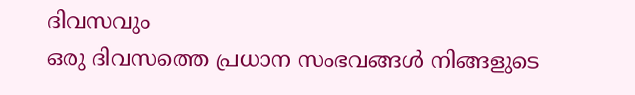ദിവസവും
ഒരു ദിവസത്തെ പ്രധാന സംഭവങ്ങൾ നിങ്ങളുടെ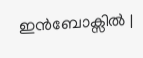ഇൻബോക്സിൽ |